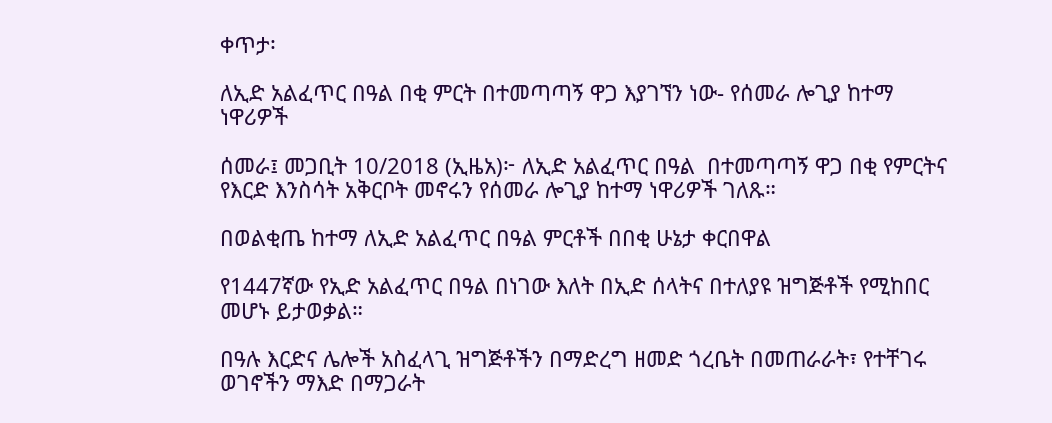ቀጥታ፡

ለኢድ አልፈጥር በዓል በቂ ምርት በተመጣጣኝ ዋጋ እያገኘን ነው- የሰመራ ሎጊያ ከተማ ነዋሪዎች

ሰመራ፤ መጋቢት 10/2018 (ኢዜአ)፦ ለኢድ አልፈጥር በዓል  በተመጣጣኝ ዋጋ በቂ የምርትና የእርድ እንስሳት አቅርቦት መኖሩን የሰመራ ሎጊያ ከተማ ነዋሪዎች ገለጹ።

በወልቂጤ ከተማ ለኢድ አልፈጥር በዓል ምርቶች በበቂ ሁኔታ ቀርበዋል

የ1447ኛው የኢድ አልፈጥር በዓል በነገው እለት በኢድ ሰላትና በተለያዩ ዝግጅቶች የሚከበር መሆኑ ይታወቃል።

በዓሉ እርድና ሌሎች አስፈላጊ ዝግጅቶችን በማድረግ ዘመድ ጎረቤት በመጠራራት፣ የተቸገሩ ወገኖችን ማእድ በማጋራት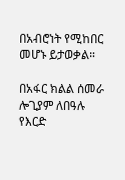በአብሮነት የሚከበር መሆኑ ይታወቃል።

በአፋር ክልል ሰመራ ሎጊያም ለበዓሉ የእርድ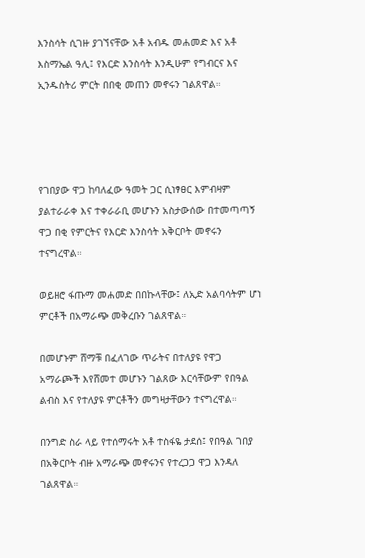እንስሳት ሲገዙ ያገኘናቸው አቶ አብዱ መሐመድ እና አቶ እስማኤል ዓሊ፤ የእርድ እንስሳት እንዲሁም የግብርና እና ኢንዱስትሪ ምርት በበቂ መጠን መኖሩን ገልጸዋል።




የገበያው ዋጋ ከባለፈው ዓመት ጋር ሲነፃፀር እምብዛም ያልተራራቀ እና ተቀራራቢ መሆኑን አስታውሰው በተመጣጣኝ ዋጋ በቂ የምርትና የእርድ እንስሳት አቅርቦት መኖሩን ተናግረዋል።

ወይዘሮ ፋጡማ መሐመድ በበኩላቸው፤ ለኢድ አልባሳትም ሆነ ምርቶች በአማራጭ መቅረቡን ገልጸዋል።

በመሆኑም ሸማቹ በፈለገው ጥራትና በተለያዩ የዋጋ አማራጮች እየሸመተ መሆኑን ገልጸው እርሳቸውም የበዓል ልብስ እና የተለያዩ ምርቶችን መግዛታቸውን ተናግረዋል።

በንግድ ስራ ላይ የተሰማሩት አቶ ተስፋዬ ታደሰ፤ የበዓል ገበያ በአቅርቦት ብዙ አማራጭ መኖሩንና የተረጋጋ ዋጋ እንዳለ ገልጸዋል።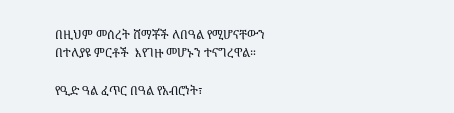በዚህም መሰረት ሸማቾች ለበዓል የሚሆናቸውን በተለያዩ ምርቶች  እየገዙ መሆኑን ተናግረዋል።

የዒድ ዓል ፈጥር በዓል የአብሮነት፣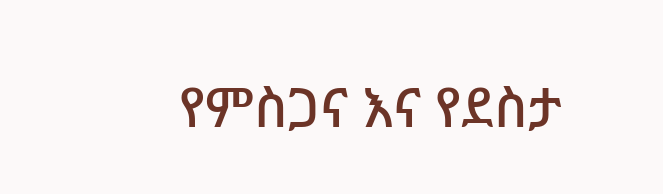የምስጋና እና የደስታ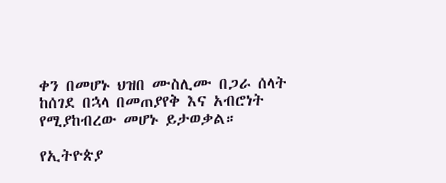ቀን በመሆኑ ህዝበ ሙስሊሙ በጋራ ሰላት ከሰገደ በኋላ በመጠያየቅ እና አብሮነት የሚያከብረው መሆኑ ይታወቃል።

የኢትዮጵያ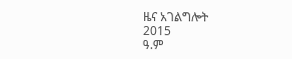ዜና አገልግሎት
2015
ዓ.ም